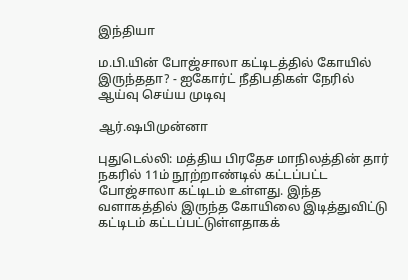இந்தியா

ம.பி.யின் போஜ்சாலா கட்டிடத்தில் கோயில் இருந்ததா? - ஐகோர்ட் நீதிபதிகள் நேரில் ஆய்வு செய்ய முடிவு

ஆர்.ஷபிமுன்னா

புதுடெல்லி: மத்திய பிரதேச மாநிலத்தின் தார் நகரில் 11ம் நூற்றாண்டில் கட்டப்பட்ட போஜ்சாலா கட்டிடம் உள்ளது. இந்த வளாகத்தில் இருந்த கோயிலை இடித்துவிட்டு கட்டிடம் கட்டப்பட்டுள்ளதாகக்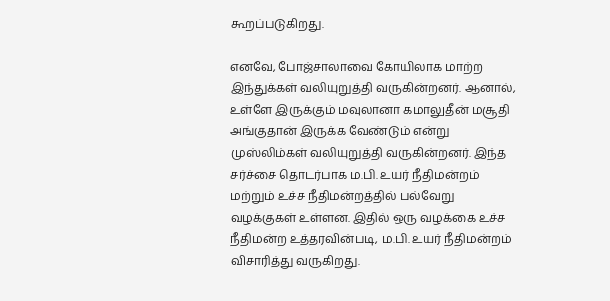கூறப்படுகிறது.

எனவே, போஜ்சாலாவை கோயிலாக மாற்ற இந்துக்கள் வலியுறுத்தி வருகின்றனர். ஆனால், உள்ளே இருக்கும் மவுலானா கமாலுதீன் மசூதி அங்குதான் இருக்க வேண்டும் என்று முஸ்லிம்கள் வலியுறுத்தி வருகின்றனர். இந்த சர்ச்சை தொடர்பாக ம.பி. உயர் நீதிமன்றம் மற்றும் உச்ச நீதிமன்றத்தில் பல்வேறு வழக்குகள் உள்ளன. இதில் ஒரு வழக்கை உச்ச நீதிமன்ற உத்தரவின்படி, ம.பி. உயர் நீதிமன்றம் விசாரித்து வருகிறது.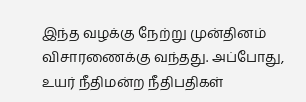இந்த வழக்கு நேற்று முன்தினம் விசாரணைக்கு வந்தது. அப்போது, உயர் நீதிமன்ற நீதிபதிகள்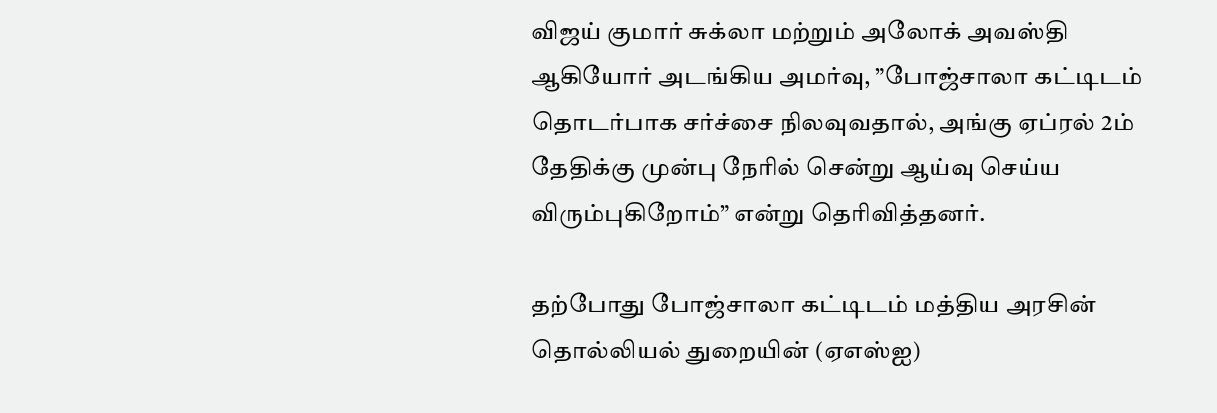விஜய் குமார் சுக்லா மற்றும் அலோக் அவஸ்தி ஆகியோர் அடங்கிய அமர்வு, ”போஜ்சாலா கட்டிடம் தொடர்பாக சர்ச்சை நிலவுவதால், அங்கு ஏப்ரல் 2ம் தேதிக்கு முன்பு நேரில் சென்று ஆய்வு செய்ய விரும்புகிறோம்” என்று தெரிவித்தனர்.

தற்போது போஜ்சாலா கட்டிடம் மத்திய அரசின் தொல்லியல் துறையின் (ஏஎஸ்ஐ)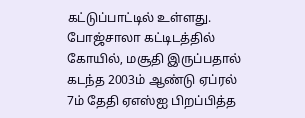கட்டுப்பாட்டில் உள்ளது. போஜ்சாலா கட்டிடத்தில் கோயில், மசூதி இருப்பதால் கடந்த 2003ம் ஆண்டு ஏப்ரல் 7ம் தேதி ஏஎஸ்ஐ பிறப்பித்த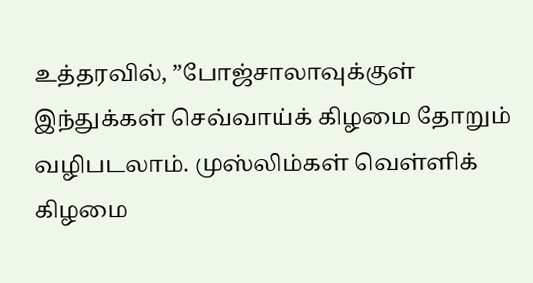உத்தரவில், ”போஜ்சாலாவுக்குள் இந்துக்கள் செவ்வாய்க் கிழமை தோறும் வழிபடலாம். முஸ்லிம்கள் வெள்ளிக் கிழமை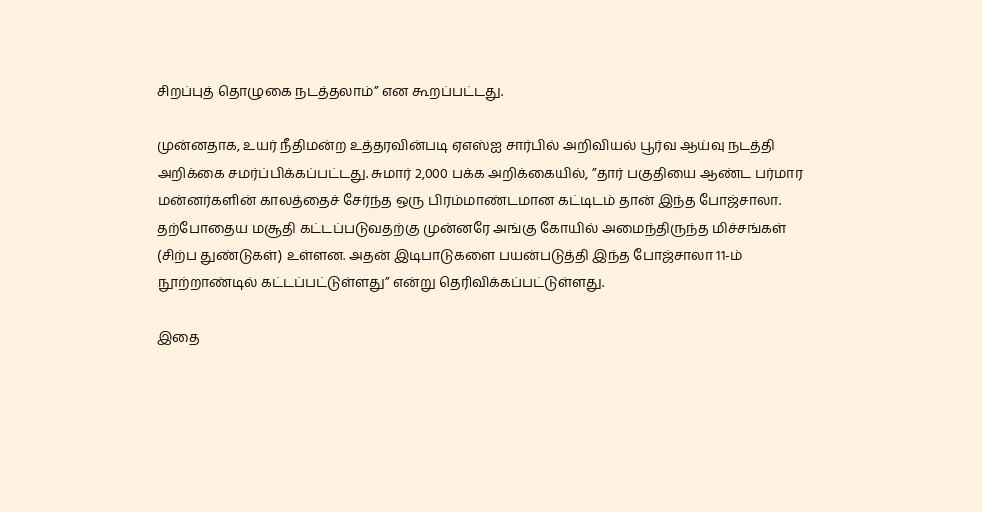சிறப்புத் தொழுகை நடத்தலாம்” என கூறப்பட்டது.

முன்னதாக, உயர் நீதிமன்ற உத்தரவின்படி ஏஎஸ்ஐ சார்பில் அறிவியல் பூர்வ ஆய்வு நடத்தி அறிக்கை சமர்ப்பிக்கப்பட்டது. சுமார் 2,000 பக்க அறிக்கையில், ”தார் பகுதியை ஆண்ட பர்மார மன்னர்களின் காலத்தைச் சேர்ந்த ஒரு பிரம்மாண்டமான கட்டிடம் தான் இந்த போஜ்சாலா. தற்போதைய மசூதி கட்டப்படுவதற்கு முன்னரே அங்கு கோயில் அமைந்திருந்த மிச்சங்கள் (சிற்ப துண்டுகள்) உள்ளன. அதன் இடிபாடுகளை பயன்படுத்தி இந்த போஜ்சாலா 11-ம் நூற்றாண்டில் கட்டப்பட்டுள்ளது” என்று தெரிவிக்கப்பட்டுள்ளது.

இதை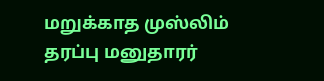மறுக்காத முஸ்லிம் தரப்பு மனுதாரர்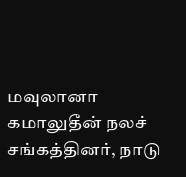மவுலானா கமாலுதீன் நலச் சங்கத்தினர், நாடு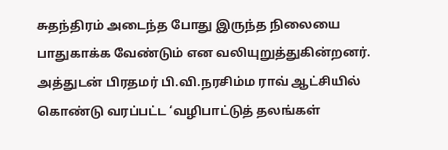சுதந்திரம் அடைந்த போது இருந்த நிலையை பாதுகாக்க வேண்டும் என வலியுறுத்துகின்றனர். அத்துடன் பிரதமர் பி.வி.நரசிம்ம ராவ் ஆட்சியில் கொண்டு வரப்பட்ட ‘வழிபாட்டுத் தலங்கள்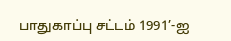பாதுகாப்பு சட்டம் 1991’-ஐ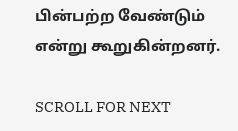பின்பற்ற வேண்டும் என்று கூறுகின்றனர்.

SCROLL FOR NEXT